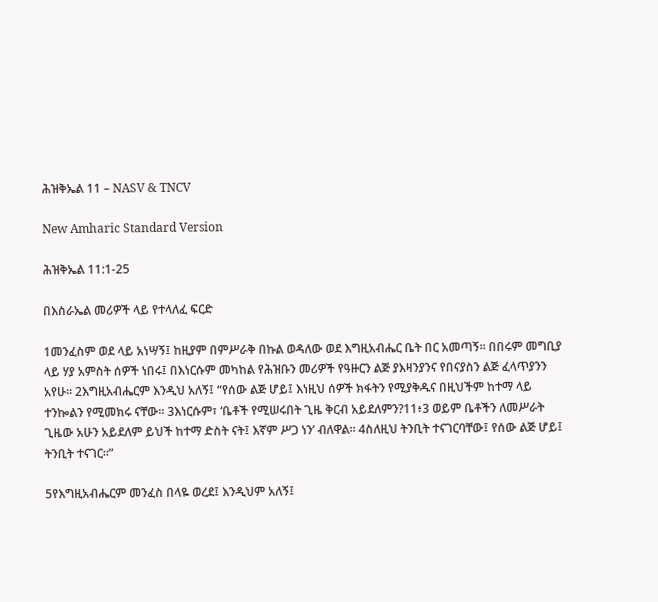ሕዝቅኤል 11 – NASV & TNCV

New Amharic Standard Version

ሕዝቅኤል 11:1-25

በእስራኤል መሪዎች ላይ የተላለፈ ፍርድ

1መንፈስም ወደ ላይ አነሣኝ፤ ከዚያም በምሥራቅ በኩል ወዳለው ወደ እግዚአብሔር ቤት በር አመጣኝ። በበሩም መግቢያ ላይ ሃያ አምስት ሰዎች ነበሩ፤ በእነርሱም መካከል የሕዝቡን መሪዎች የዓዙርን ልጅ ያእዛንያንና የበናያስን ልጅ ፈላጥያንን አየሁ። 2እግዚአብሔርም እንዲህ አለኝ፤ “የሰው ልጅ ሆይ፤ እነዚህ ሰዎች ክፋትን የሚያቅዱና በዚህችም ከተማ ላይ ተንኰልን የሚመክሩ ናቸው። 3እነርሱም፣ ‘ቤቶች የሚሠሩበት ጊዜ ቅርብ አይደለምን?11፥3 ወይም ቤቶችን ለመሥራት ጊዜው አሁን አይደለም ይህች ከተማ ድስት ናት፤ እኛም ሥጋ ነን’ ብለዋል። 4ስለዚህ ትንቢት ተናገርባቸው፤ የሰው ልጅ ሆይ፤ ትንቢት ተናገር።”

5የእግዚአብሔርም መንፈስ በላዬ ወረደ፤ እንዲህም አለኝ፤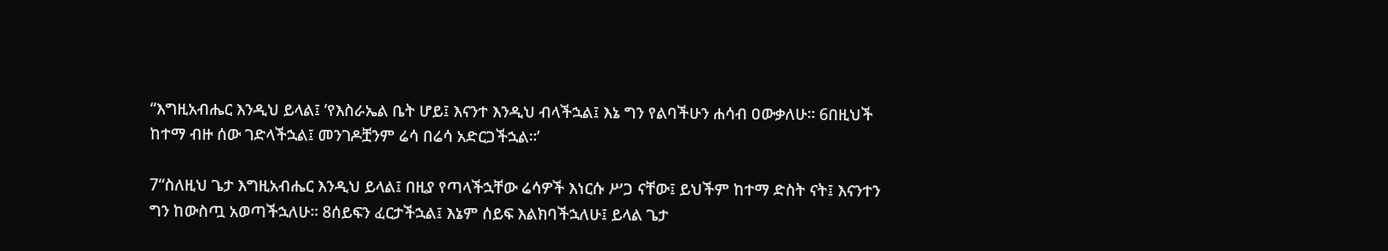“እግዚአብሔር እንዲህ ይላል፤ ‘የእስራኤል ቤት ሆይ፤ እናንተ እንዲህ ብላችኋል፤ እኔ ግን የልባችሁን ሐሳብ ዐውቃለሁ። 6በዚህች ከተማ ብዙ ሰው ገድላችኋል፤ መንገዶቿንም ሬሳ በሬሳ አድርጋችኋል።’

7“ስለዚህ ጌታ እግዚአብሔር እንዲህ ይላል፤ በዚያ የጣላችኋቸው ሬሳዎች እነርሱ ሥጋ ናቸው፤ ይህችም ከተማ ድስት ናት፤ እናንተን ግን ከውስጧ አወጣችኋለሁ። 8ሰይፍን ፈርታችኋል፤ እኔም ሰይፍ እልክባችኋለሁ፤ ይላል ጌታ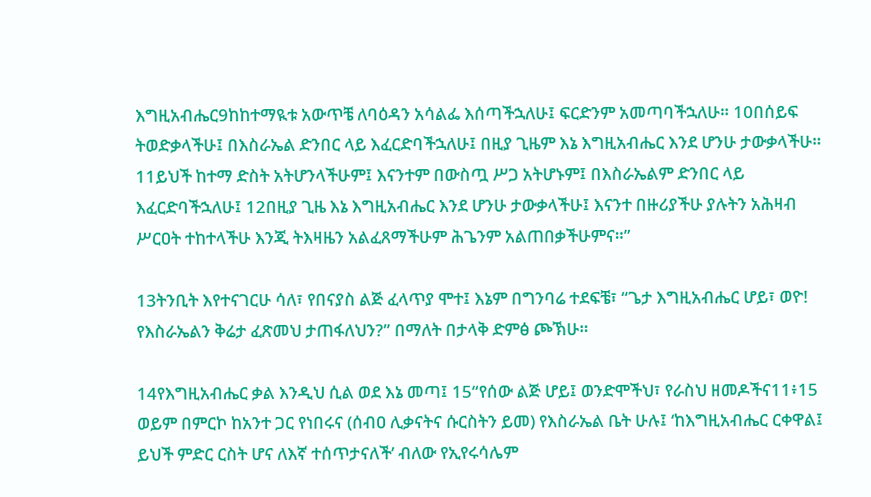እግዚአብሔር9ከከተማዪቱ አውጥቼ ለባዕዳን አሳልፌ እሰጣችኋለሁ፤ ፍርድንም አመጣባችኋለሁ። 10በሰይፍ ትወድቃላችሁ፤ በእስራኤል ድንበር ላይ እፈርድባችኋለሁ፤ በዚያ ጊዜም እኔ እግዚአብሔር እንደ ሆንሁ ታውቃላችሁ። 11ይህች ከተማ ድስት አትሆንላችሁም፤ እናንተም በውስጧ ሥጋ አትሆኑም፤ በእስራኤልም ድንበር ላይ እፈርድባችኋለሁ፤ 12በዚያ ጊዜ እኔ እግዚአብሔር እንደ ሆንሁ ታውቃላችሁ፤ እናንተ በዙሪያችሁ ያሉትን አሕዛብ ሥርዐት ተከተላችሁ እንጂ ትእዛዜን አልፈጸማችሁም ሕጌንም አልጠበቃችሁምና።”

13ትንቢት እየተናገርሁ ሳለ፣ የበናያስ ልጅ ፈላጥያ ሞተ፤ እኔም በግንባሬ ተደፍቼ፣ “ጌታ እግዚአብሔር ሆይ፣ ወዮ! የእስራኤልን ቅሬታ ፈጽመህ ታጠፋለህን?” በማለት በታላቅ ድምፅ ጮኽሁ።

14የእግዚአብሔር ቃል እንዲህ ሲል ወደ እኔ መጣ፤ 15“የሰው ልጅ ሆይ፤ ወንድሞችህ፣ የራስህ ዘመዶችና11፥15 ወይም በምርኮ ከአንተ ጋር የነበሩና (ሰብዐ ሊቃናትና ሱርስትን ይመ) የእስራኤል ቤት ሁሉ፤ ‘ከእግዚአብሔር ርቀዋል፤ ይህች ምድር ርስት ሆና ለእኛ ተሰጥታናለች’ ብለው የኢየሩሳሌም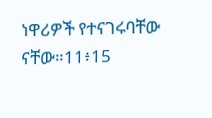ነዋሪዎች የተናገሩባቸው ናቸው።11፥15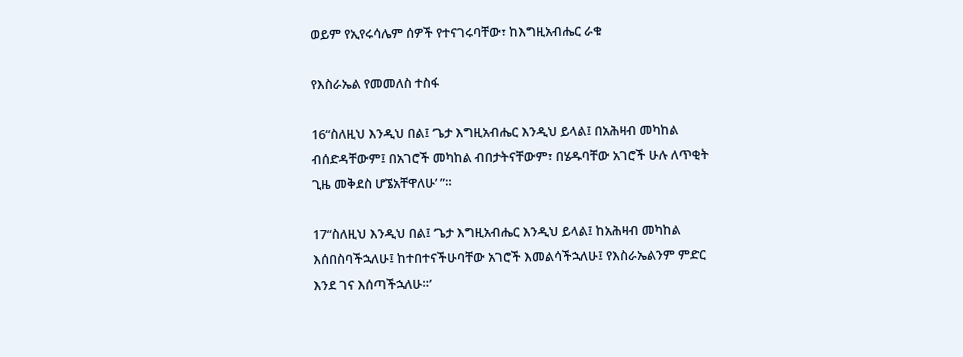ወይም የኢየሩሳሌም ሰዎች የተናገሩባቸው፣ ከእግዚአብሔር ራቁ

የእስራኤል የመመለስ ተስፋ

16“ስለዚህ እንዲህ በል፤ ‘ጌታ እግዚአብሔር እንዲህ ይላል፤ በአሕዛብ መካከል ብሰድዳቸውም፤ በአገሮች መካከል ብበታትናቸውም፣ በሄዱባቸው አገሮች ሁሉ ለጥቂት ጊዜ መቅደስ ሆኜአቸዋለሁ’ ”።

17“ስለዚህ እንዲህ በል፤ ‘ጌታ እግዚአብሔር እንዲህ ይላል፤ ከአሕዛብ መካከል እሰበስባችኋለሁ፤ ከተበተናችሁባቸው አገሮች እመልሳችኋለሁ፤ የእስራኤልንም ምድር እንደ ገና እሰጣችኋለሁ።’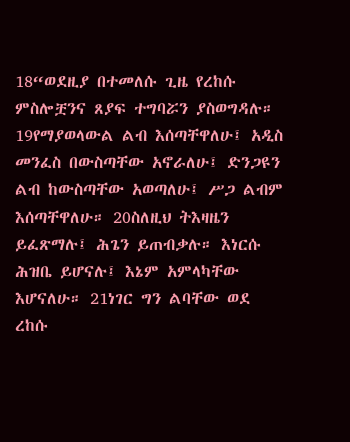18“ወደዚያ በተመለሱ ጊዜ የረከሱ ምስሎቿንና ጸያፍ ተግባሯን ያስወግዳሉ። 19የማያወላውል ልብ እሰጣቸዋለሁ፤ አዲስ መንፈስ በውስጣቸው አኖራለሁ፤ ድንጋዩን ልብ ከውስጣቸው አወጣለሁ፤ ሥጋ ልብም እሰጣቸዋለሁ። 20ስለዚህ ትእዛዜን ይፈጽማሉ፤ ሕጌን ይጠብቃሉ። እነርሱ ሕዝቤ ይሆናሉ፤ እኔም አምላካቸው እሆናለሁ። 21ነገር ግን ልባቸው ወደ ረከሱ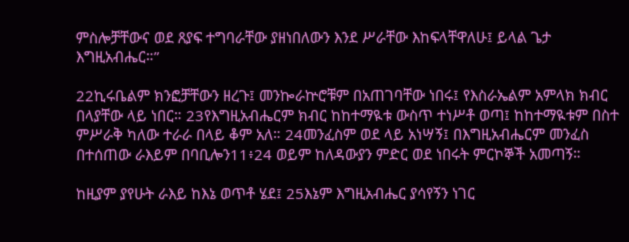ምስሎቻቸውና ወደ ጸያፍ ተግባራቸው ያዘነበለውን እንደ ሥራቸው እከፍላቸዋለሁ፤ ይላል ጌታ እግዚአብሔር።”

22ኪሩቤልም ክንፎቻቸውን ዘረጉ፤ መንኰራኵሮቹም በአጠገባቸው ነበሩ፤ የእስራኤልም አምላክ ክብር በላያቸው ላይ ነበር። 23የእግዚአብሔርም ክብር ከከተማዪቱ ውስጥ ተነሥቶ ወጣ፤ ከከተማዪቱም በስተ ምሥራቅ ካለው ተራራ በላይ ቆም አለ። 24መንፈስም ወደ ላይ አነሣኝ፤ በእግዚአብሔርም መንፈስ በተሰጠው ራእይም በባቢሎን11፥24 ወይም ከለዳውያን ምድር ወደ ነበሩት ምርኮኞች አመጣኝ።

ከዚያም ያየሁት ራእይ ከእኔ ወጥቶ ሄደ፤ 25እኔም እግዚአብሔር ያሳየኝን ነገር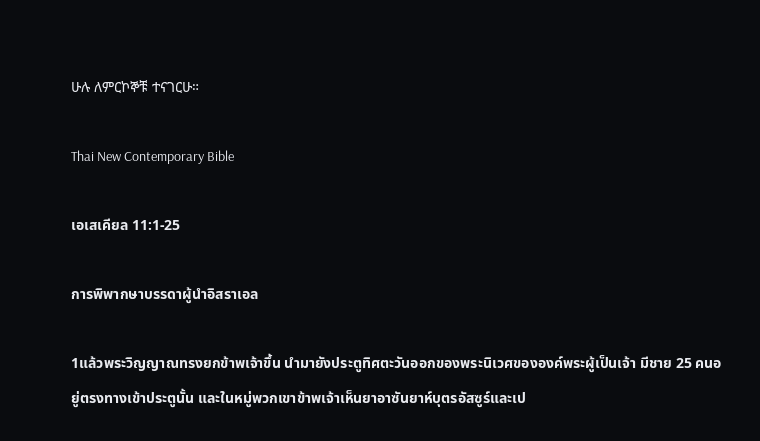ሁሉ ለምርኮኞቹ ተናገርሁ።

Thai New Contemporary Bible

เอเสเคียล 11:1-25

การพิพากษาบรรดาผู้นำอิสราเอล

1แล้วพระวิญญาณทรงยกข้าพเจ้าขึ้น นำมายังประตูทิศตะวันออกของพระนิเวศขององค์พระผู้เป็นเจ้า มีชาย 25 คนอยู่ตรงทางเข้าประตูนั้น และในหมู่พวกเขาข้าพเจ้าเห็นยาอาซันยาห์บุตรอัสซูร์และเป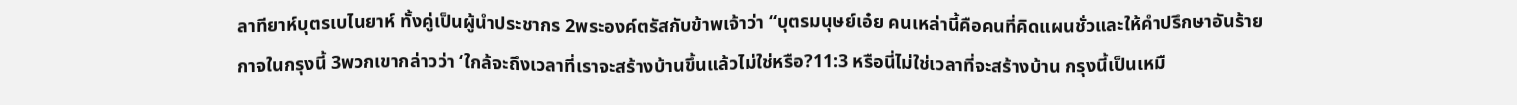ลาทียาห์บุตรเบไนยาห์ ทั้งคู่เป็นผู้นำประชากร 2พระองค์ตรัสกับข้าพเจ้าว่า “บุตรมนุษย์เอ๋ย คนเหล่านี้คือคนที่คิดแผนชั่วและให้คำปรึกษาอันร้ายกาจในกรุงนี้ 3พวกเขากล่าวว่า ‘ใกล้จะถึงเวลาที่เราจะสร้างบ้านขึ้นแล้วไม่ใช่หรือ?11:3 หรือนี่ไม่ใช่เวลาที่จะสร้างบ้าน กรุงนี้เป็นเหมื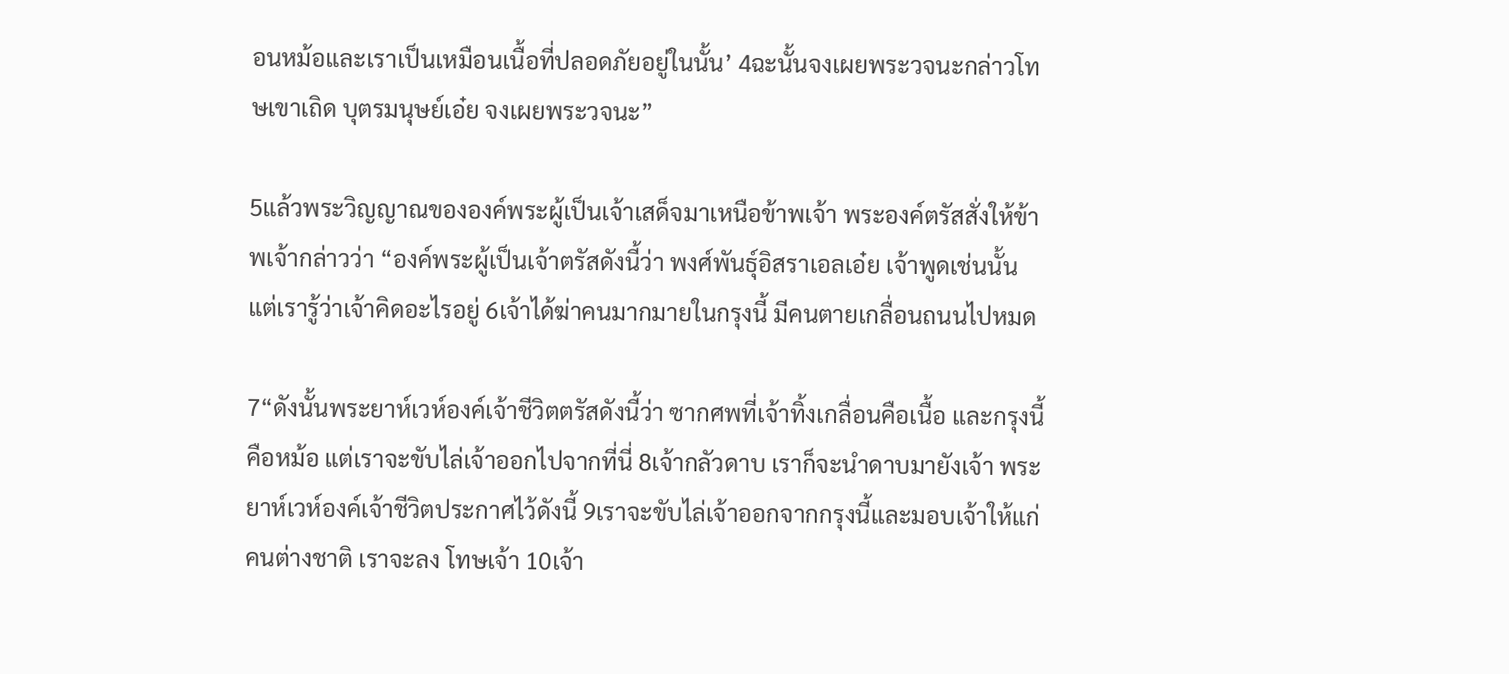อนหม้อและเราเป็นเหมือนเนื้อที่ปลอดภัยอยู่ในนั้น’ 4ฉะนั้นจงเผยพระวจนะกล่าวโทษเขาเถิด บุตรมนุษย์เอ๋ย จงเผยพระวจนะ”

5แล้วพระวิญญาณขององค์พระผู้เป็นเจ้าเสด็จมาเหนือข้าพเจ้า พระองค์ตรัสสั่งให้ข้าพเจ้ากล่าวว่า “องค์พระผู้เป็นเจ้าตรัสดังนี้ว่า พงศ์พันธุ์อิสราเอลเอ๋ย เจ้าพูดเช่นนั้น แต่เรารู้ว่าเจ้าคิดอะไรอยู่ 6เจ้าได้ฆ่าคนมากมายในกรุงนี้ มีคนตายเกลื่อนถนนไปหมด

7“ดังนั้นพระยาห์เวห์องค์เจ้าชีวิตตรัสดังนี้ว่า ซากศพที่เจ้าทิ้งเกลื่อนคือเนื้อ และกรุงนี้คือหม้อ แต่เราจะขับไล่เจ้าออกไปจากที่นี่ 8เจ้ากลัวดาบ เราก็จะนำดาบมายังเจ้า พระยาห์เวห์องค์เจ้าชีวิตประกาศไว้ดังนี้ 9เราจะขับไล่เจ้าออกจากกรุงนี้และมอบเจ้าให้แก่คนต่างชาติ เราจะลง โทษเจ้า 10เจ้า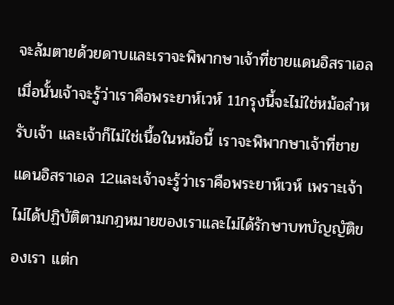จะล้มตายด้วยดาบและเราจะพิพากษาเจ้าที่ชายแดนอิสราเอล เมื่อนั้นเจ้าจะรู้ว่าเราคือพระยาห์เวห์ 11กรุงนี้จะไม่ใช่หม้อสำหรับเจ้า และเจ้าก็ไม่ใช่เนื้อในหม้อนี้ เราจะพิพากษาเจ้าที่ชายแดนอิสราเอล 12และเจ้าจะรู้ว่าเราคือพระยาห์เวห์ เพราะเจ้าไม่ได้ปฏิบัติตามกฎหมายของเราและไม่ได้รักษาบทบัญญัติของเรา แต่ก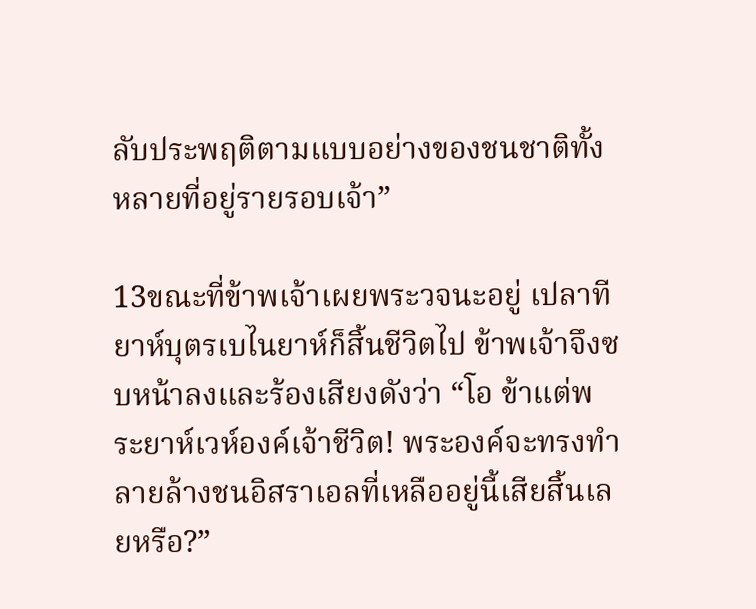ลับประพฤติตามแบบอย่างของชนชาติทั้งหลายที่อยู่รายรอบเจ้า”

13ขณะที่ข้าพเจ้าเผยพระวจนะอยู่ เปลาทียาห์บุตรเบไนยาห์ก็สิ้นชีวิตไป ข้าพเจ้าจึงซบหน้าลงและร้องเสียงดังว่า “โอ ข้าแต่พระยาห์เวห์องค์เจ้าชีวิต! พระองค์จะทรงทำลายล้างชนอิสราเอลที่เหลืออยู่นี้เสียสิ้นเลยหรือ?”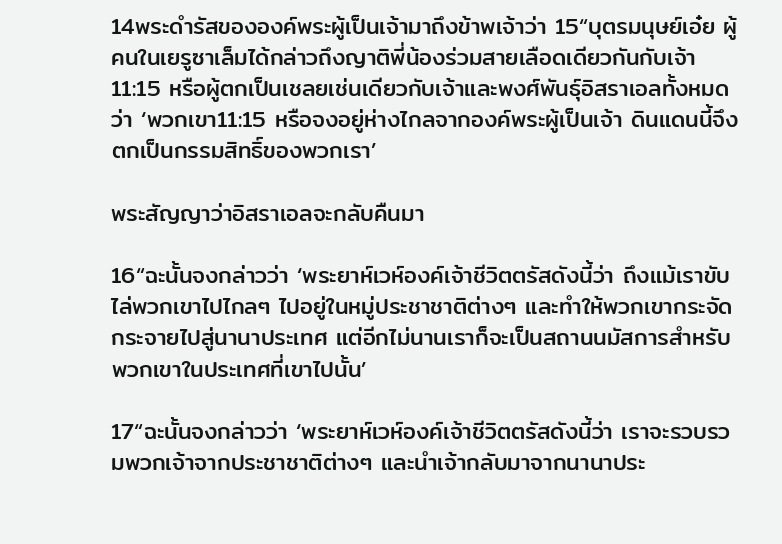14พระดำรัสขององค์พระผู้เป็นเจ้ามาถึงข้าพเจ้าว่า 15“บุตรมนุษย์เอ๋ย ผู้คนในเยรูซาเล็มได้กล่าวถึงญาติพี่น้องร่วมสายเลือดเดียวกันกับเจ้า11:15 หรือผู้ตกเป็นเชลยเช่นเดียวกับเจ้าและพงศ์พันธุ์อิสราเอลทั้งหมดว่า ‘พวกเขา11:15 หรือจงอยู่ห่างไกลจากองค์พระผู้เป็นเจ้า ดินแดนนี้จึงตกเป็นกรรมสิทธิ์ของพวกเรา’

พระสัญญาว่าอิสราเอลจะกลับคืนมา

16“ฉะนั้นจงกล่าวว่า ‘พระยาห์เวห์องค์เจ้าชีวิตตรัสดังนี้ว่า ถึงแม้เราขับไล่พวกเขาไปไกลๆ ไปอยู่ในหมู่ประชาชาติต่างๆ และทำให้พวกเขากระจัดกระจายไปสู่นานาประเทศ แต่อีกไม่นานเราก็จะเป็นสถานนมัสการสำหรับพวกเขาในประเทศที่เขาไปนั้น’

17“ฉะนั้นจงกล่าวว่า ‘พระยาห์เวห์องค์เจ้าชีวิตตรัสดังนี้ว่า เราจะรวบรวมพวกเจ้าจากประชาชาติต่างๆ และนำเจ้ากลับมาจากนานาประ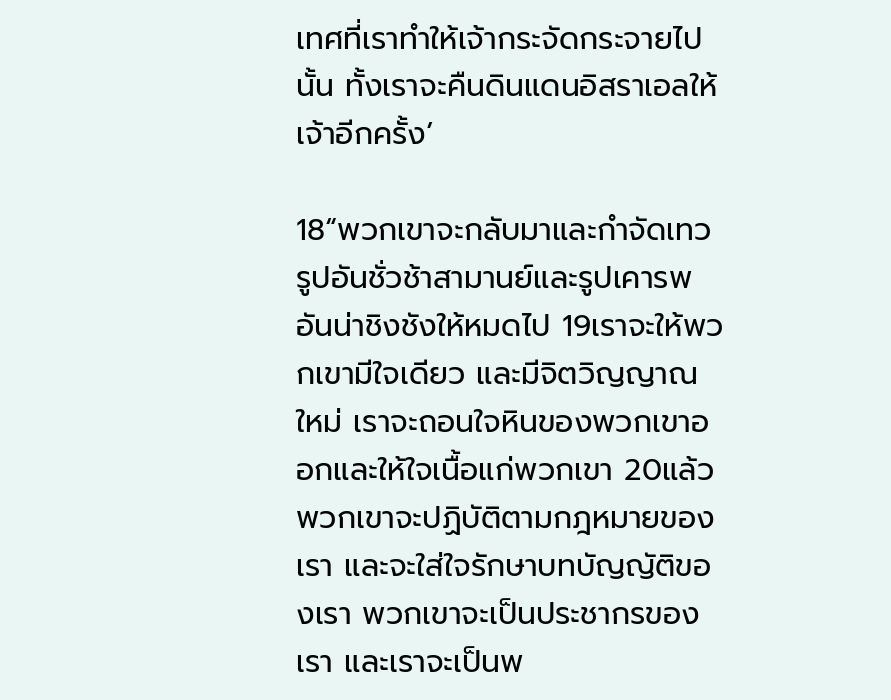เทศที่เราทำให้เจ้ากระจัดกระจายไปนั้น ทั้งเราจะคืนดินแดนอิสราเอลให้เจ้าอีกครั้ง’

18“พวกเขาจะกลับมาและกำจัดเทวรูปอันชั่วช้าสามานย์และรูปเคารพอันน่าชิงชังให้หมดไป 19เราจะให้พวกเขามีใจเดียว และมีจิตวิญญาณใหม่ เราจะถอนใจหินของพวกเขาออกและให้ใจเนื้อแก่พวกเขา 20แล้วพวกเขาจะปฏิบัติตามกฎหมายของเรา และจะใส่ใจรักษาบทบัญญัติของเรา พวกเขาจะเป็นประชากรของเรา และเราจะเป็นพ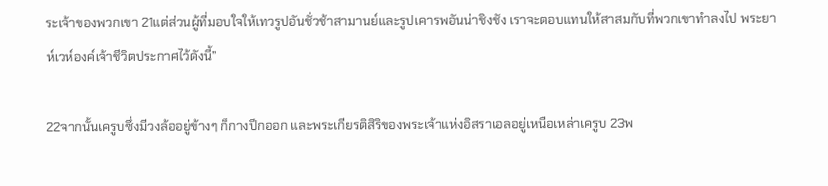ระเจ้าของพวกเขา 21แต่ส่วนผู้ที่มอบใจให้เทวรูปอันชั่วช้าสามานย์และรูปเคารพอันน่าชิงชัง เราจะตอบแทนให้สาสมกับที่พวกเขาทำลงไป พระยาห์เวห์องค์เจ้าชีวิตประกาศไว้ดังนี้”

22จากนั้นเครูบซึ่งมีวงล้ออยู่ข้างๆ ก็กางปีกออก และพระเกียรติสิริของพระเจ้าแห่งอิสราเอลอยู่เหนือเหล่าเครูบ 23พ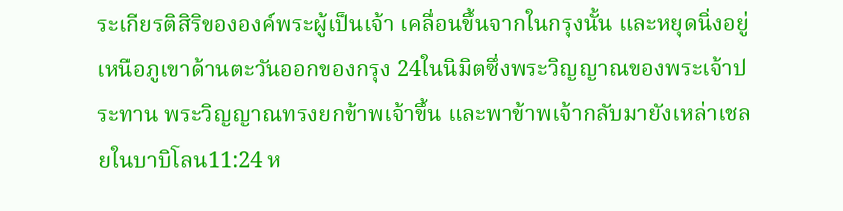ระเกียรติสิริขององค์พระผู้เป็นเจ้า เคลื่อนขึ้นจากในกรุงนั้น และหยุดนิ่งอยู่เหนือภูเขาด้านตะวันออกของกรุง 24ในนิมิตซึ่งพระวิญญาณของพระเจ้าประทาน พระวิญญาณทรงยกข้าพเจ้าขึ้น และพาข้าพเจ้ากลับมายังเหล่าเชลยในบาบิโลน11:24 ห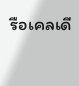รือเคลเดี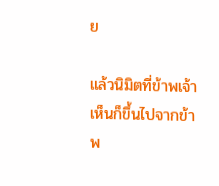ย

แล้วนิมิตที่ข้าพเจ้าเห็นก็ขึ้นไปจากข้าพ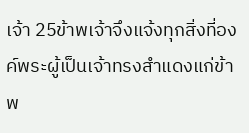เจ้า 25ข้าพเจ้าจึงแจ้งทุกสิ่งที่องค์พระผู้เป็นเจ้าทรงสำแดงแก่ข้าพ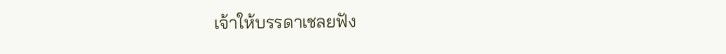เจ้าให้บรรดาเชลยฟัง